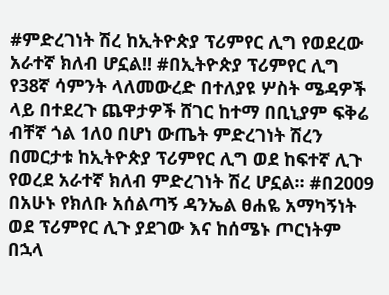#ምድረገነት ሽረ ከኢትዮጵያ ፕሪምየር ሊግ የወደረው አራተኛ ክለብ ሆኗል!! #በኢትዮጵያ ፕሪምየር ሊግ የ38ኛ ሳምንት ላለመውረድ በተለያዩ ሦስት ሜዳዎች ላይ በተደረጉ ጨዋታዎች ሸገር ከተማ በቢኒያም ፍቅሬ ብቸኛ ጎል 1ለ0 በሆነ ውጤት ምድረገነት ሽረን በመርታቱ ከኢትዮጵያ ፕሪምየር ሊግ ወደ ከፍተኛ ሊጉ የወረደ አራተኛ ክለብ ምድረገነት ሽረ ሆኗል። #በ2009 በአሁኑ የክለቡ አሰልጣኝ ዳንኤል ፀሐዬ አማካኝነት ወደ ፕሪምየር ሊጉ ያደገው እና ከሰሜኑ ጦርነትም በኋላ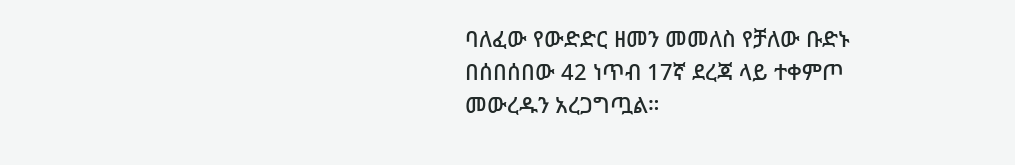ባለፈው የውድድር ዘመን መመለስ የቻለው ቡድኑ በሰበሰበው 42 ነጥብ 17ኛ ደረጃ ላይ ተቀምጦ መውረዱን አረጋግጧል።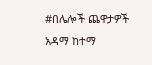#በሌሎች ጨዋታዎች አዳማ ከተማ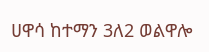ሀዋሳ ከተማን 3ለ2 ወልዋሎ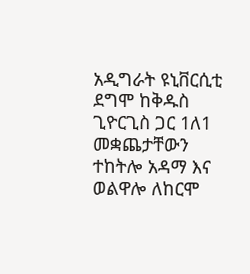አዲግራት ዩኒቨርሲቲ ደግሞ ከቅዱስ ጊዮርጊስ ጋር 1ለ1 መቋጨታቸውን ተከትሎ አዳማ እና ወልዋሎ ለከርሞ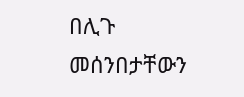በሊጉ መሰንበታቸውን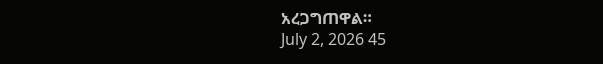አረጋግጠዋል።
July 2, 2026 45